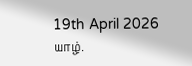19th April 2026
யாழ்.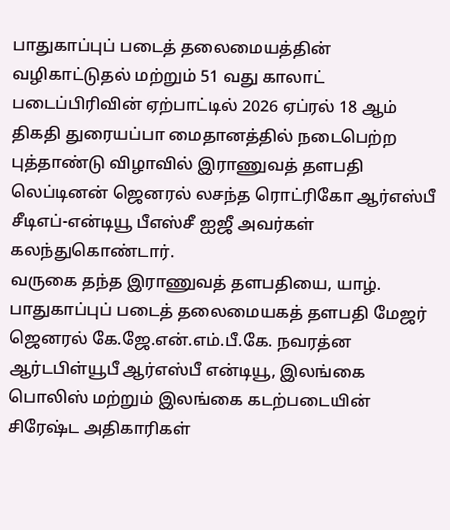பாதுகாப்புப் படைத் தலைமையத்தின் வழிகாட்டுதல் மற்றும் 51 வது காலாட் படைப்பிரிவின் ஏற்பாட்டில் 2026 ஏப்ரல் 18 ஆம் திகதி துரையப்பா மைதானத்தில் நடைபெற்ற புத்தாண்டு விழாவில் இராணுவத் தளபதி லெப்டினன் ஜெனரல் லசந்த ரொட்ரிகோ ஆர்எஸ்பீ சீடிஎப்-என்டியூ பீஎஸ்சீ ஐஜீ அவர்கள் கலந்துகொண்டார்.
வருகை தந்த இராணுவத் தளபதியை, யாழ். பாதுகாப்புப் படைத் தலைமையகத் தளபதி மேஜர் ஜெனரல் கே.ஜே.என்.எம்.பீ.கே. நவரத்ன ஆர்டபிள்யூபீ ஆர்எஸ்பீ என்டியூ, இலங்கை பொலிஸ் மற்றும் இலங்கை கடற்படையின் சிரேஷ்ட அதிகாரிகள்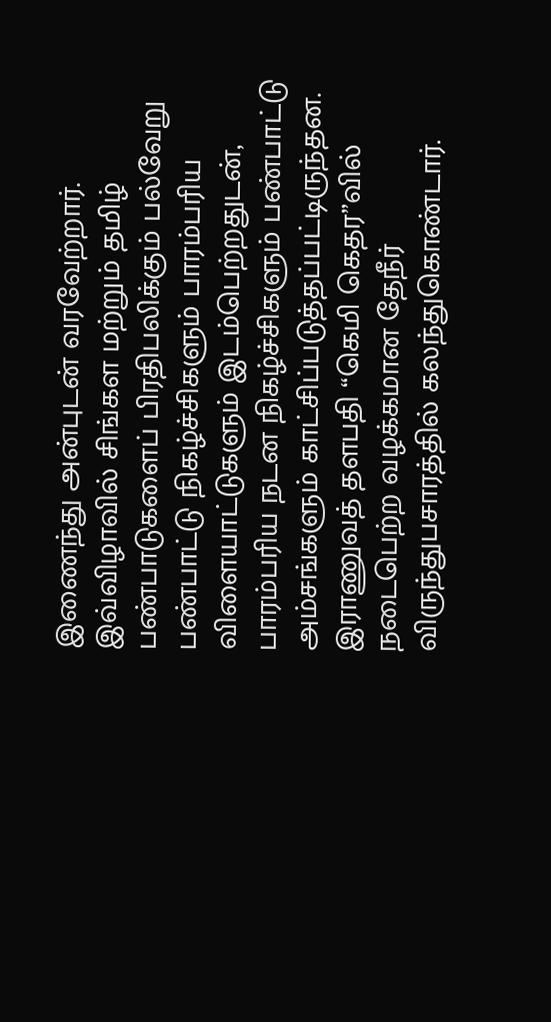இணைந்து அன்புடன் வரவேற்றார்.
இவ்விழாவில் சிங்கள மற்றும் தமிழ் பண்பாடுகளைப் பிரதிபலிக்கும் பல்வேறு பண்பாட்டு நிகழ்ச்சிகளும் பாரம்பரிய விளையாட்டுகளும் இடம்பெற்றதுடன், பாரம்பரிய நடன நிகழ்ச்சிகளும் பண்பாட்டு அம்சங்களும் காட்சிப்படுத்தப்பட்டிருந்தன.
இராணுவத் தளபதி “கெமி கெதர”வில் நடைபெற்ற வழக்கமான தேநீர் விருந்துபசாரத்தில் கலந்துகொண்டார்.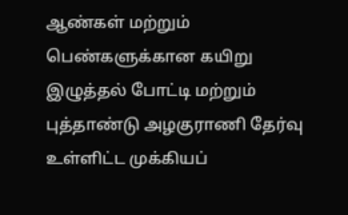ஆண்கள் மற்றும் பெண்களுக்கான கயிறு இழுத்தல் போட்டி மற்றும் புத்தாண்டு அழகுராணி தேர்வு உள்ளிட்ட முக்கியப்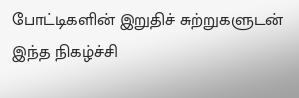போட்டிகளின் இறுதிச் சுற்றுகளுடன் இந்த நிகழ்ச்சி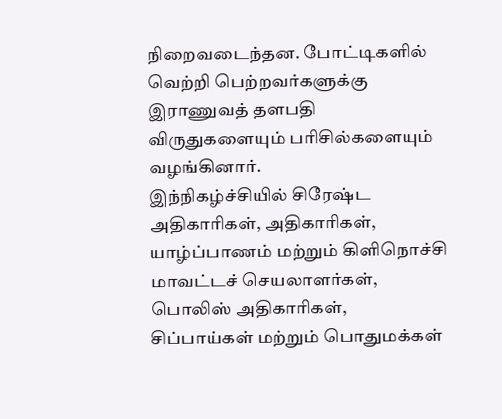நிறைவடைந்தன. போட்டிகளில் வெற்றி பெற்றவர்களுக்கு இராணுவத் தளபதி விருதுகளையும் பரிசில்களையும் வழங்கினார்.
இந்நிகழ்ச்சியில் சிரேஷ்ட அதிகாரிகள், அதிகாரிகள், யாழ்ப்பாணம் மற்றும் கிளிநொச்சி மாவட்டச் செயலாளர்கள், பொலிஸ் அதிகாரிகள், சிப்பாய்கள் மற்றும் பொதுமக்கள்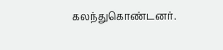கலந்துகொண்டனர்.